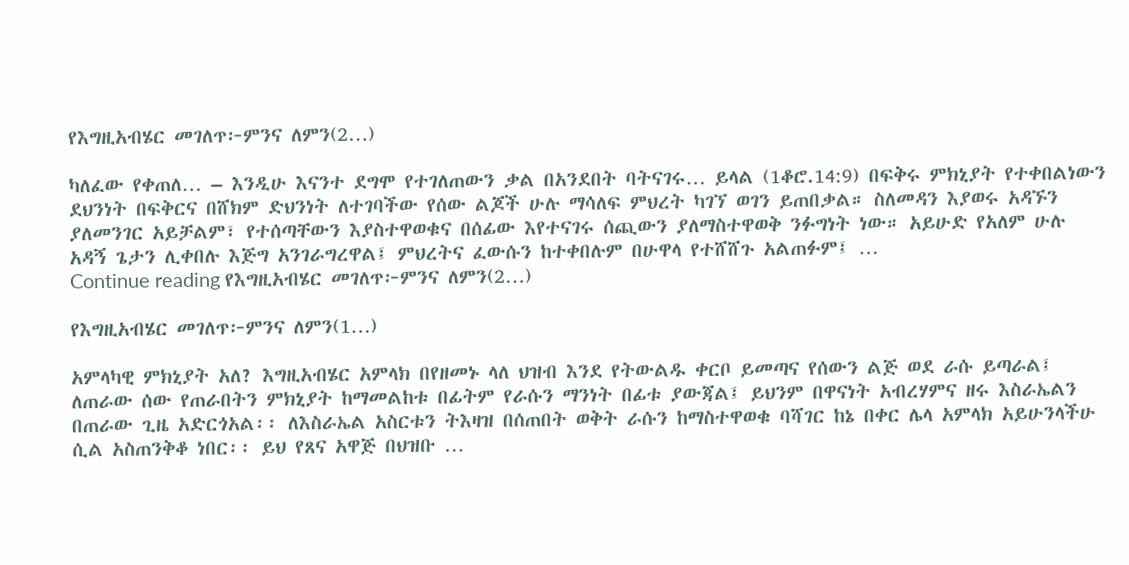የእግዚአብሄር መገለጥ፦ምንና ለምን(2…)

ካለፈው የቀጠለ… – እንዲሁ እናንተ ደግሞ የተገለጠውን ቃል በአንደበት ባትናገሩ… ይላል (1ቆሮ.14:9) በፍቅሩ ምክኒያት የተቀበልነውን ደህንነት በፍቅርና በሸክም ድህንነት ለተገባችው የሰው ልጆች ሁሉ ማሳለፍ ምህረት ካገኘ ወገን ይጠበቃል። ስለመዳን እያወሩ አዳኙን ያለመንገር አይቻልም፣ የተሰጣቸውን እያስተዋወቁና በሰፊው እየተናገሩ ሰጪውን ያለማስተዋወቅ ንፉግነት ነው። አይሁድ የአለም ሁሉ አዳኝ ጌታን ሊቀበሉ እጅግ አንገራግረዋል፤ ምህረትና ፈውሱን ከተቀበሉም በሁዋላ የተሸሸጉ አልጠፉም፤ …
Continue reading የእግዚአብሄር መገለጥ፦ምንና ለምን(2…)

የእግዚአብሄር መገለጥ፦ምንና ለምን(1…)

አምላካዊ ምክኒያት አለ? እግዚአብሄር አምላክ በየዘመኑ ላለ ህዝብ እንደ የትውልዱ ቀርቦ ይመጣና የሰውን ልጅ ወደ ራሱ ይጣራል፤ ለጠራው ሰው የጠራበትን ምክኒያት ከማመልከቱ በፊትም የራሱን ማንነት በፊቱ ያውጃል፤ ይህንም በዋናነት አብረሃምና ዘሩ እስራኤልን በጠራው ጊዜ አድርጎአል፡፡ ለእስራኤል አስርቱን ትእዛዝ በሰጠበት ወቅት ራሱን ከማስተዋወቁ ባሻገር ከኔ በቀር ሌላ አምላክ አይሁንላችሁ ሲል አስጠንቅቆ ነበር፡፡ ይህ የጸና አዋጅ በህዝቡ …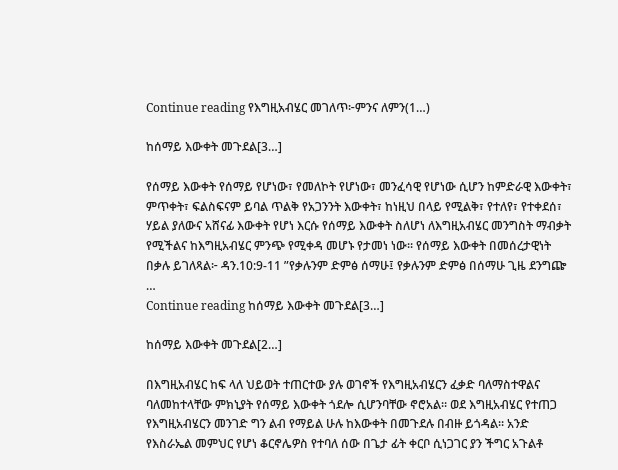Continue reading የእግዚአብሄር መገለጥ፦ምንና ለምን(1…)

ከሰማይ እውቀት መጉደል[3…]

የሰማይ እውቀት የሰማይ የሆነው፣ የመለኮት የሆነው፣ መንፈሳዊ የሆነው ሲሆን ከምድራዊ እውቀት፣ ምጥቀት፣ ፍልስፍናም ይባል ጥልቅ የአጋንንት እውቀት፣ ከነዚህ በላይ የሚልቅ፣ የተለየ፣ የተቀደሰ፣ ሃይል ያለውና አሸናፊ እውቀት የሆነ እርሱ የሰማይ እውቀት ስለሆነ ለእግዚአብሄር መንግስት ማብቃት የሚችልና ከእግዚአብሄር ምንጭ የሚቀዳ መሆኑ የታመነ ነው። የሰማይ እውቀት በመሰረታዊነት በቃሉ ይገለጻል፦ ዳን.10:9-11 ”የቃሉንም ድምፅ ሰማሁ፤ የቃሉንም ድምፅ በሰማሁ ጊዜ ደንግጬ …
Continue reading ከሰማይ እውቀት መጉደል[3…]

ከሰማይ እውቀት መጉደል[2…]

በእግዚአብሄር ከፍ ላለ ህይወት ተጠርተው ያሉ ወገኖች የእግዚአብሄርን ፈቃድ ባለማስተዋልና ባለመከተላቸው ምክኒያት የሰማይ እውቀት ጎደሎ ሲሆንባቸው ኖሮአል። ወደ እግዚአብሄር የተጠጋ የእግዚአብሄርን መንገድ ግን ልብ የማይል ሁሉ ከእውቀት በመጉደሉ በብዙ ይጎዳል። አንድ የእስራኤል መምህር የሆነ ቆርኖሌዎስ የተባለ ሰው በጌታ ፊት ቀርቦ ሲነጋገር ያን ችግር አጉልቶ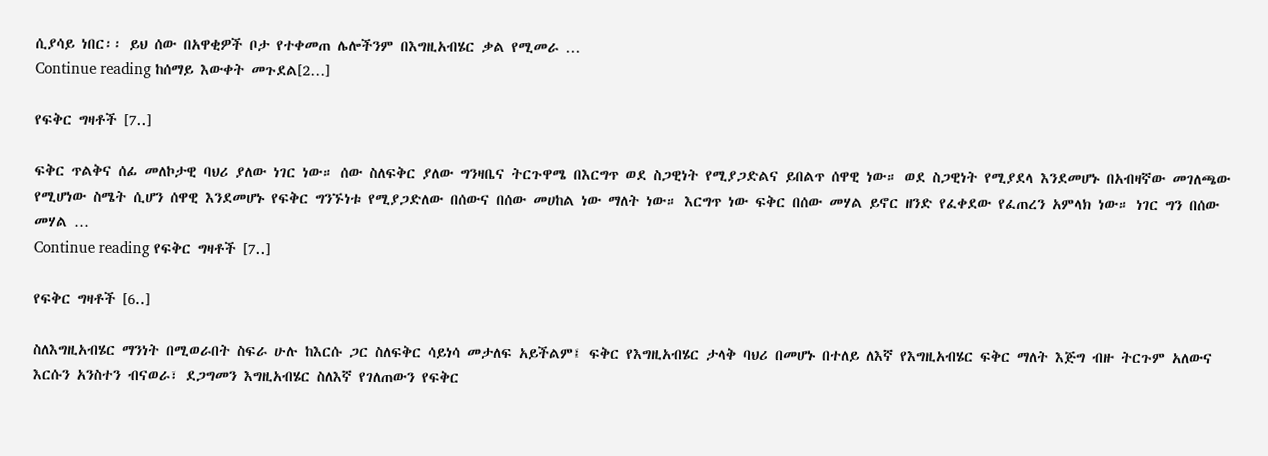ሲያሳይ ነበር፡፡ ይህ ሰው በአዋቂዎች ቦታ የተቀመጠ ሌሎችንም በእግዚአብሄር ቃል የሚመራ …
Continue reading ከሰማይ እውቀት መጉደል[2…]

የፍቅር ግዛቶች [7..]

ፍቅር ጥልቅና ሰፊ መለኮታዊ ባህሪ ያለው ነገር ነው። ሰው ስለፍቅር ያለው ግንዛቤና ትርጉዋሜ በእርግጥ ወደ ስጋዊነት የሚያጋድልና ይበልጥ ሰዋዊ ነው። ወደ ስጋዊነት የሚያደላ እንደመሆኑ በአብዛኛው መገለጫው የሚሆነው ስሜት ሲሆን ሰዋዊ እንደመሆኑ የፍቅር ግንኙነቱ የሚያጋድለው በሰውና በሰው መሀከል ነው ማለት ነው። እርግጥ ነው ፍቅር በሰው መሃል ይኖር ዘንድ የፈቀደው የፈጠረን አምላክ ነው። ነገር ግን በሰው መሃል …
Continue reading የፍቅር ግዛቶች [7..]

የፍቅር ግዛቶች [6..]

ስለእግዚአብሄር ማንነት በሚወራበት ስፍራ ሁሉ ከእርሱ ጋር ስለፍቅር ሳይነሳ መታለፍ አይችልም፤ ፍቅር የእግዚአብሄር ታላቅ ባህሪ በመሆኑ በተለይ ለእኛ የእግዚአብሄር ፍቅር ማለት እጅግ ብዙ ትርጉም አለውና እርሱን አንስተን ብናወራ፣ ደጋግመን እግዚአብሄር ስለእኛ የገለጠውን የፍቅር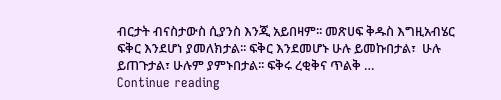ብርታት ብናስታውስ ሲያንስ እንጂ አይበዛም፡፡ መጽሀፍ ቅዱስ እግዚአብሄር ፍቅር እንደሆነ ያመለክታል፡፡ ፍቅር እንደመሆኑ ሁሉ ይመኩበታል፣  ሁሉ ይጠጉታል፣ ሁሉም ያምኑበታል፡፡ ፍቅሩ ረቂቅና ጥልቅ …
Continue reading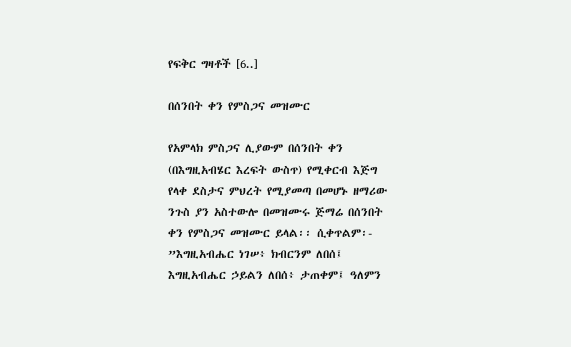የፍቅር ግዛቶች [6..]

በሰንበት ቀን የምስጋና መዝሙር

የአምላክ ምስጋና ሊያውም በሰንበት ቀን (በእግዚአብሄር እረፍት ውስጥ) የሚቀርብ እጅግ የላቀ ደስታና ምህረት የሚያመጣ በመሆኑ ዘማሪው ንጉስ ያን አስተውሎ በመዝሙሩ ጅማሬ በሰንበት ቀን የምስጋና መዝሙር ይላል፡፡ ሲቀጥልም፡- ”እግዚአብሔር ነገሠ፥ ክብርንም ለበሰ፤ እግዚአብሔር ኃይልን ለበሰ፥ ታጠቀም፤ ዓለምን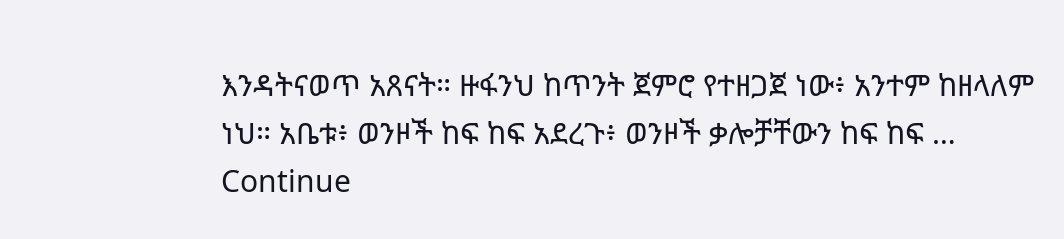እንዳትናወጥ አጸናት። ዙፋንህ ከጥንት ጀምሮ የተዘጋጀ ነው፥ አንተም ከዘላለም ነህ። አቤቱ፥ ወንዞች ከፍ ከፍ አደረጉ፥ ወንዞች ቃሎቻቸውን ከፍ ከፍ …
Continue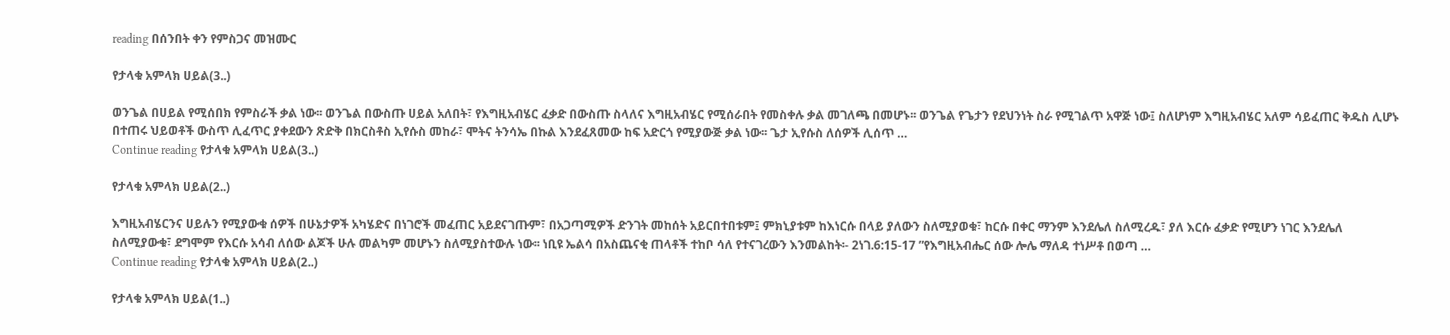reading በሰንበት ቀን የምስጋና መዝሙር

የታላቁ አምላክ ሀይል(3..)

ወንጌል በሀይል የሚሰበክ የምስራች ቃል ነው፡፡ ወንጌል በውስጡ ሀይል አለበት፣ የእግዚአብሄር ፈቃድ በውስጡ ስላለና እግዚአብሄር የሚሰራበት የመስቀሉ ቃል መገለጫ በመሆኑ፡፡ ወንጌል የጌታን የደህንነት ስራ የሚገልጥ አዋጅ ነው፤ ስለሆነም እግዚአብሄር አለም ሳይፈጠር ቅዱስ ሊሆኑ በተጠሩ ህይወቶች ውስጥ ሊፈጥር ያቀደውን ጽድቅ በክርስቶስ ኢየሱስ መከራ፣ ሞትና ትንሳኤ በኩል እንደፈጸመው ከፍ አድርጎ የሚያውጅ ቃል ነው፡፡ ጌታ ኢየሱስ ለሰዎች ሊሰጥ …
Continue reading የታላቁ አምላክ ሀይል(3..)

የታላቁ አምላክ ሀይል(2..)

እግዚአብሄርንና ሀይሉን የሚያውቁ ሰዎች በሁኔታዎች አካሄድና በነገሮች መፈጠር አይደናገጡም፣ በአጋጣሚዎች ድንገት መከሰት አይርበተበቱም፤ ምክኒያቱም ከእነርሱ በላይ ያለውን ስለሚያወቁ፣ ከርሱ በቀር ማንም እንደሌለ ስለሚረዱ፣ ያለ እርሱ ፈቃድ የሚሆን ነገር እንደሌለ ስለሚያውቁ፣ ደግሞም የእርሱ አሳብ ለሰው ልጆች ሁሉ መልካም መሆኑን ስለሚያስተውሉ ነው፡፡ ነቢዩ ኤልሳ በአስጨናቂ ጠላቶች ተከቦ ሳለ የተናገረውን እንመልከት፡- 2ነገ.6:15-17 ”የእግዚአብሔር ሰው ሎሌ ማለዳ ተነሥቶ በወጣ …
Continue reading የታላቁ አምላክ ሀይል(2..)

የታላቁ አምላክ ሀይል(1..)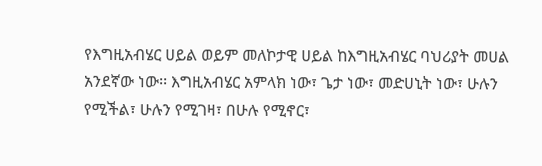የእግዚአብሄር ሀይል ወይም መለኮታዊ ሀይል ከእግዚአብሄር ባህሪያት መሀል አንደኛው ነው፡፡ እግዚአብሄር አምላክ ነው፣ ጌታ ነው፣ መድሀኒት ነው፣ ሁሉን የሚችል፣ ሁሉን የሚገዛ፣ በሁሉ የሚኖር፣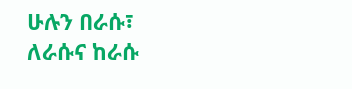ሁሉን በራሱ፣ ለራሱና ከራሱ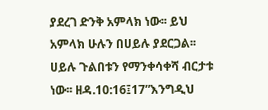ያደረገ ድንቅ አምላክ ነው፡፡ ይህ አምላክ ሁሉን በሀይሉ ያደርጋል፡፡ ሀይሉ ጉልበቱን የማንቀሳቀሻ ብርታቱ ነው፡፡ ዘዳ.10:16፤17”እንግዲህ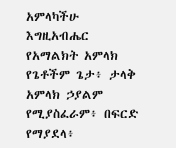አምላካችሁ እግዚአብሔር የአማልክት አምላክ የጌቶችም ጌታ፥ ታላቅ አምላክ ኃያልም የሚያስፈራም፥ በፍርድ የማያደላ፥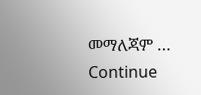መማለጃም …
Continue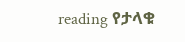reading የታላቁ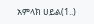አምላክ ሀይል(1..)